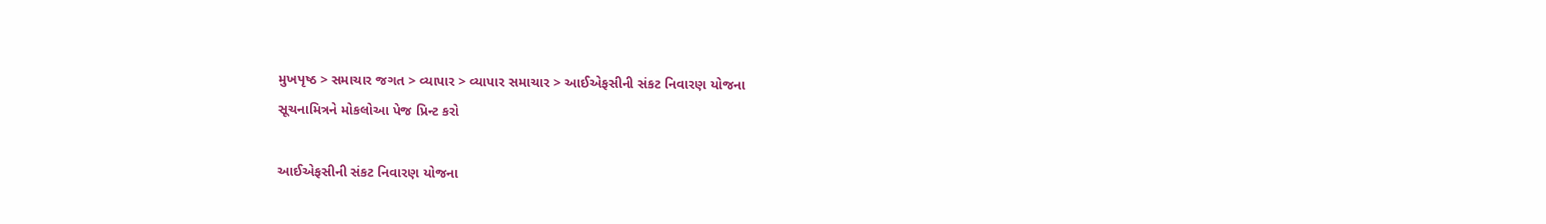મુખપૃષ્ઠ > સમાચાર જગત > વ્યાપાર > વ્યાપાર સમાચાર > આઈએફસીની સંકટ નિવારણ યોજના
સૂચનામિત્રને મોકલોઆ પેજ પ્રિન્ટ કરો

આઈએફસીની સંકટ નિવારણ યોજના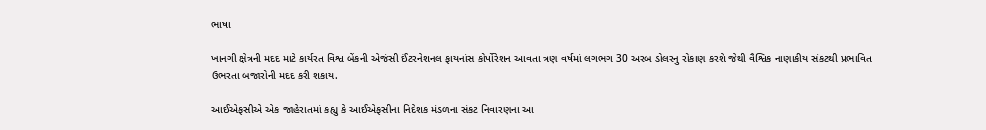ભાષા

ખાનગી ક્ષેત્રની મદદ માટે કાર્યરત વિશ્વ બેંકની એજંસી ઈંટરનેશનલ ફાયનાંસ કોર્પોરેશન આવતા ત્રણ વર્ષમાં લગભગ 30 અરબ ડોલરનુ રોકાણ કરશે જેથી વૈશ્વિક નાણાકીય સંકટથી પ્રભાવિત ઉભરતા બજારોની મદદ કરી શકાય.

આઈએફસીએ એક જાહેરાતમાં કહ્યુ કે આઈએફસીના નિદેશક મંડળના સંકટ નિવારણના આ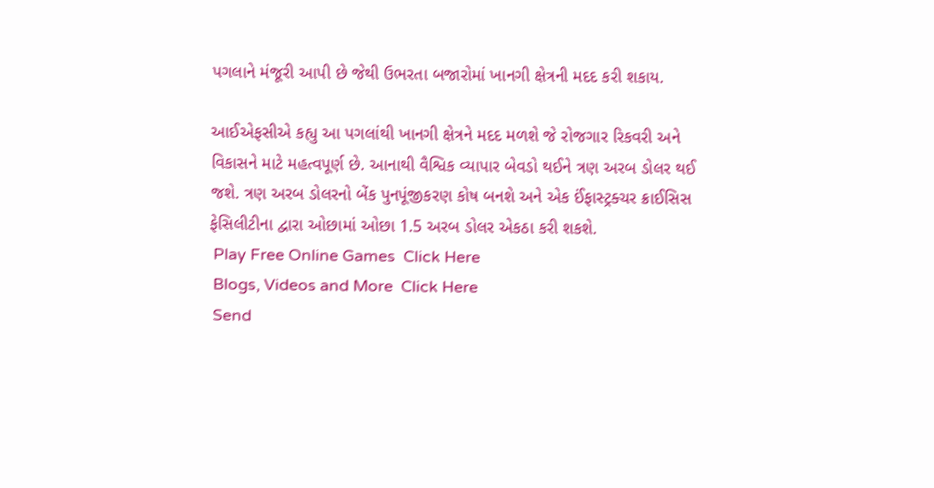પગલાને મંજૂરી આપી છે જેથી ઉભરતા બજારોમાં ખાનગી ક્ષેત્રની મદદ કરી શકાય.

આઈએફસીએ કહ્યુ આ પગલાંથી ખાનગી ક્ષેત્રને મદદ મળશે જે રોજગાર રિકવરી અને વિકાસને માટે મહત્વપૂર્ણ છે. આનાથી વૈશ્વિક વ્યાપાર બેવડો થઈને ત્રણ અરબ ડોલર થઈ જશે. ત્રણ અરબ ડોલરનો બેંક પુનપૂંજીકરણ કોષ બનશે અને એક ઈંફાસ્ટ્રક્ચર ક્રાઈસિસ ફેસિલીટીના દ્વારા ઓછામાં ઓછા 1.5 અરબ ડોલર એકઠા કરી શકશે.
 Play Free Online Games  Click Here
 Blogs, Videos and More  Click Here
 Send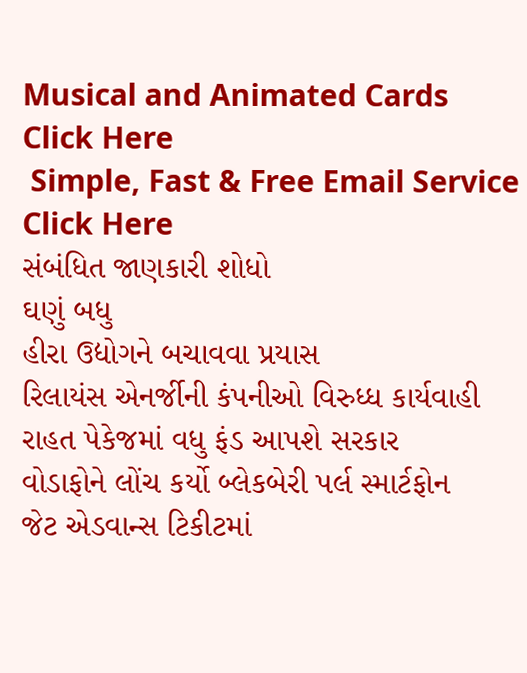Musical and Animated Cards  Click Here
 Simple, Fast & Free Email Service  Click Here
સંબંધિત જાણકારી શોધો
ઘણું બધુ
હીરા ઉદ્યોગને બચાવવા પ્રયાસ
રિલાયંસ એનર્જીની કંપનીઓ વિરુધ્ધ કાર્યવાહી
રાહત પેકેજમાં વધુ ફંડ આપશે સરકાર
વોડાફોને લોંચ કર્યો બ્લેકબેરી પર્લ સ્માર્ટફોન
જેટ એડવાન્સ ટિકીટમાં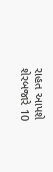રાહત આપશે
શેરબજારે 10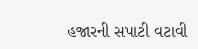હજારની સપાટી વટાવી